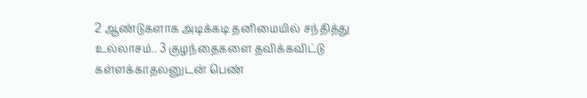2 ஆண்டுகளாக அடிக்கடி தனிமையில் சந்தித்து உல்லாசம்.. 3 குழந்தைகளை தவிக்கவிட்டு கள்ளக்காதலனுடன் பெண்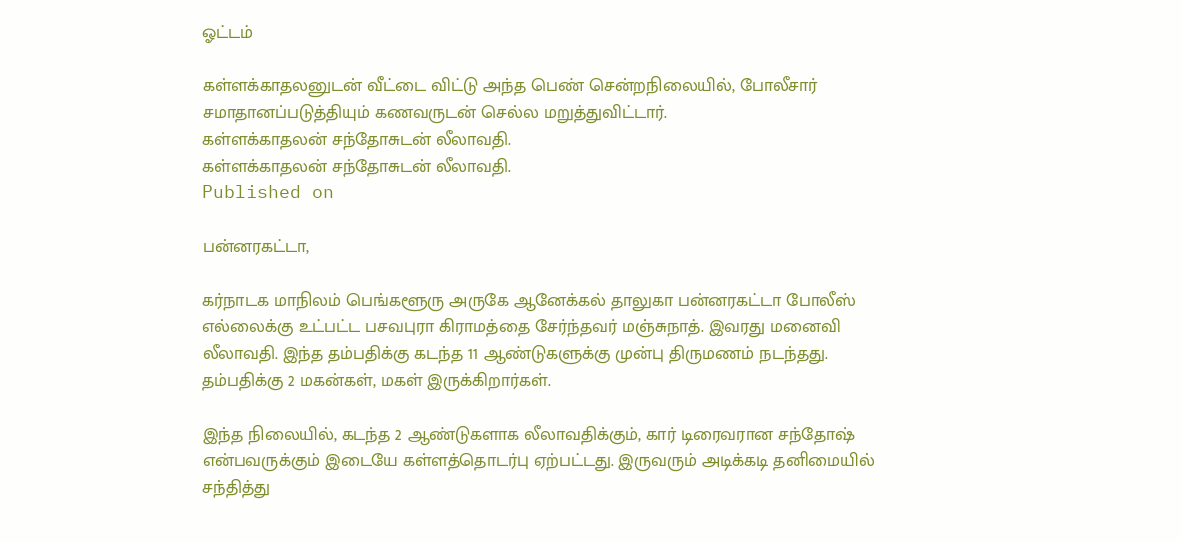ஓட்டம்

கள்ளக்காதலனுடன் வீட்டை விட்டு அந்த பெண் சென்றநிலையில், போலீசார் சமாதானப்படுத்தியும் கணவருடன் செல்ல மறுத்துவிட்டார்.
கள்ளக்காதலன் சந்தோசுடன் லீலாவதி.
கள்ளக்காதலன் சந்தோசுடன் லீலாவதி.
Published on

பன்னரகட்டா,

கர்நாடக மாநிலம் பெங்களூரு அருகே ஆனேக்கல் தாலுகா பன்னரகட்டா போலீஸ் எல்லைக்கு உட்பட்ட பசவபுரா கிராமத்தை சேர்ந்தவர் மஞ்சுநாத். இவரது மனைவி லீலாவதி. இந்த தம்பதிக்கு கடந்த 11 ஆண்டுகளுக்கு முன்பு திருமணம் நடந்தது. தம்பதிக்கு 2 மகன்கள், மகள் இருக்கிறார்கள்.

இந்த நிலையில், கடந்த 2 ஆண்டுகளாக லீலாவதிக்கும், கார் டிரைவரான சந்தோஷ் என்பவருக்கும் இடையே கள்ளத்தொடர்பு ஏற்பட்டது. இருவரும் அடிக்கடி தனிமையில் சந்தித்து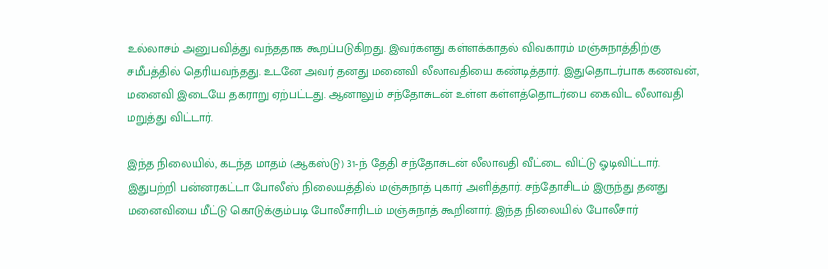உல்லாசம் அனுபவித்து வந்ததாக கூறப்படுகிறது. இவர்களது கள்ளக்காதல் விவகாரம் மஞ்சுநாத்திற்கு சமீபத்தில் தெரியவந்தது. உடனே அவர் தனது மனைவி லீலாவதியை கண்டித்தார். இதுதொடர்பாக கணவன், மனைவி இடையே தகராறு ஏற்பட்டது. ஆனாலும் சந்தோசுடன் உள்ள கள்ளத்தொடர்பை கைவிட லீலாவதி மறுத்து விட்டார்.

இந்த நிலையில், கடந்த மாதம் (ஆகஸ்டு) 31-ந் தேதி சந்தோசுடன் லீலாவதி வீட்டை விட்டு ஓடிவிட்டார். இதுபற்றி பன்னரகட்டா போலீஸ் நிலையத்தில் மஞ்சுநாத் புகார் அளித்தார். சந்தோசிடம் இருந்து தனது மனைவியை மீட்டு கொடுக்கும்படி போலீசாரிடம் மஞ்சுநாத் கூறினார். இந்த நிலையில் போலீசார்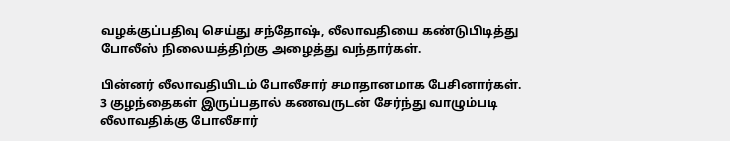வழக்குப்பதிவு செய்து சந்தோஷ், லீலாவதியை கண்டுபிடித்து போலீஸ் நிலையத்திற்கு அழைத்து வந்தார்கள்.

பின்னர் லீலாவதியிடம் போலீசார் சமாதானமாக பேசினார்கள். 3 குழந்தைகள் இருப்பதால் கணவருடன் சேர்ந்து வாழும்படி லீலாவதிக்கு போலீசார்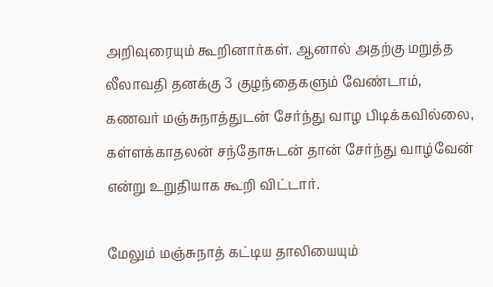அறிவுரையும் கூறினார்கள். ஆனால் அதற்கு மறுத்த லீலாவதி தனக்கு 3 குழந்தைகளும் வேண்டாம், கணவர் மஞ்சுநாத்துடன் சேர்ந்து வாழ பிடிக்கவில்லை, கள்ளக்காதலன் சந்தோசுடன் தான் சேர்ந்து வாழ்வேன் என்று உறுதியாக கூறி விட்டார்.

மேலும் மஞ்சுநாத் கட்டிய தாலியையும்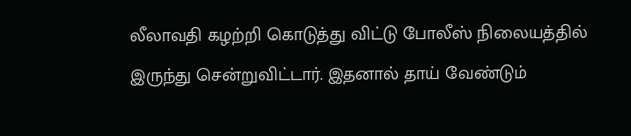லீலாவதி கழற்றி கொடுத்து விட்டு போலீஸ் நிலையத்தில் இருந்து சென்றுவிட்டார். இதனால் தாய் வேண்டும்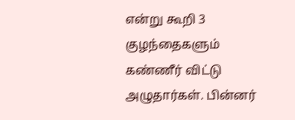என்று கூறி 3 குழந்தைகளும் கண்ணீர் விட்டு அழுதார்கள். பின்னர்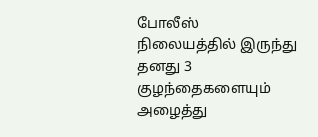போலீஸ் நிலையத்தில் இருந்து தனது 3 குழந்தைகளையும் அழைத்து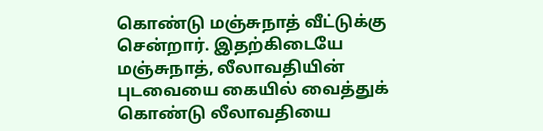கொண்டு மஞ்சுநாத் வீட்டுக்கு சென்றார். இதற்கிடையே மஞ்சுநாத், லீலாவதியின் புடவையை கையில் வைத்துக் கொண்டு லீலாவதியை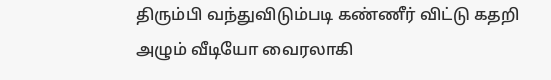திரும்பி வந்துவிடும்படி கண்ணீர் விட்டு கதறி அழும் வீடியோ வைரலாகி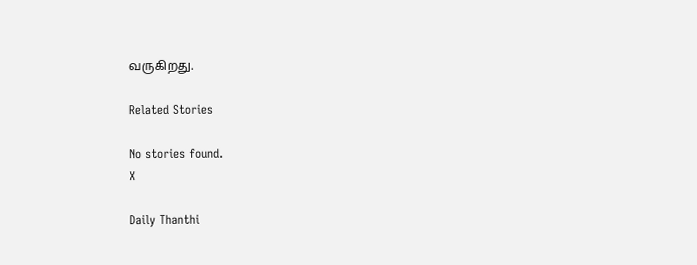வருகிறது.

Related Stories

No stories found.
X

Daily Thanthi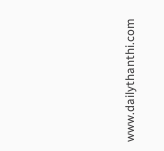www.dailythanthi.com